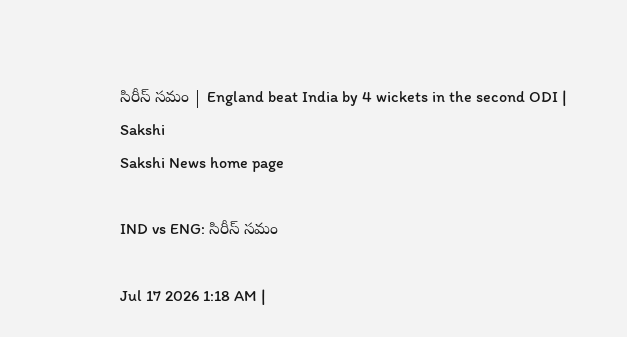సిరీస్‌ సమం | England beat India by 4 wickets in the second ODI | Sakshi
Sakshi News home page

IND vs ENG: సిరీస్‌ సమం

Jul 17 2026 1:18 AM |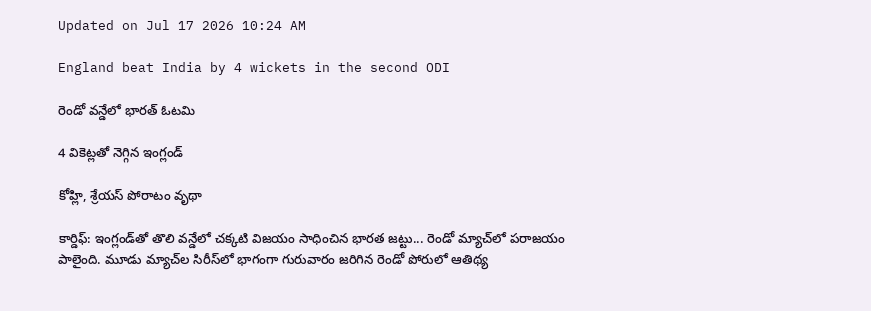Updated on Jul 17 2026 10:24 AM

England beat India by 4 wickets in the second ODI

రెండో వన్డేలో భారత్‌ ఓటమి

4 వికెట్లతో నెగ్గిన ఇంగ్లండ్‌

కోహ్లి, శ్రేయస్‌ పోరాటం వృథా

కార్డిఫ్‌: ఇంగ్లండ్‌తో తొలి వన్డేలో చక్కటి విజయం సాధించిన భారత జట్టు... రెండో మ్యాచ్‌లో పరాజయం పాలైంది. మూడు మ్యాచ్‌ల సిరీస్‌లో భాగంగా గురువారం జరిగిన రెండో పోరులో ఆతిథ్య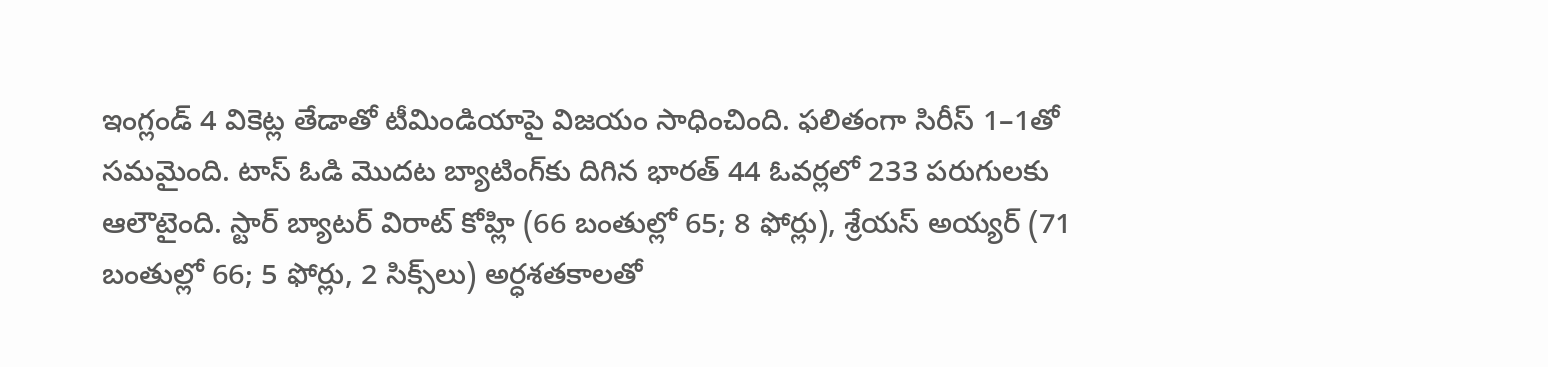ఇంగ్లండ్‌ 4 వికెట్ల తేడాతో టీమిండియాపై విజయం సాధించింది. ఫలితంగా సిరీస్‌ 1–1తో సమమైంది. టాస్‌ ఓడి మొదట బ్యాటింగ్‌కు దిగిన భారత్‌ 44 ఓవర్లలో 233 పరుగులకు ఆలౌటైంది. స్టార్‌ బ్యాటర్‌ విరాట్‌ కోహ్లి (66 బంతుల్లో 65; 8 ఫోర్లు), శ్రేయస్‌ అయ్యర్‌ (71 బంతుల్లో 66; 5 ఫోర్లు, 2 సిక్స్‌లు) అర్ధశతకాలతో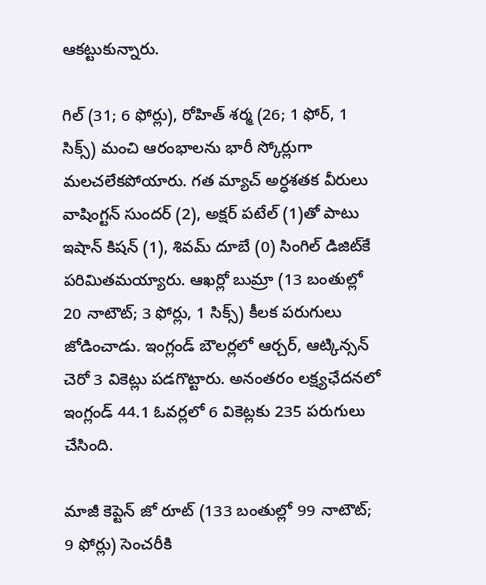ఆకట్టుకున్నారు.

గిల్‌ (31; 6 ఫోర్లు), రోహిత్‌ శర్మ (26; 1 ఫోర్, 1 సిక్స్‌) మంచి ఆరంభాలను భారీ స్కోర్లుగా మలచలేకపోయారు. గత మ్యాచ్‌ అర్ధశతక వీరులు వాషింగ్టన్‌ సుందర్‌ (2), అక్షర్‌ పటేల్‌ (1)తో పాటు ఇషాన్‌ కిషన్‌ (1), శివమ్‌ దూబే (0) సింగిల్‌ డిజిట్‌కే పరిమితమయ్యారు. ఆఖర్లో బుమ్రా (13 బంతుల్లో 20 నాటౌట్‌; 3 ఫోర్లు, 1 సిక్స్‌) కీలక పరుగులు జోడించాడు. ఇంగ్లండ్‌ బౌలర్లలో ఆర్చర్, ఆట్కిన్సన్‌ చెరో 3 వికెట్లు పడగొట్టారు. అనంతరం లక్ష్యఛేదనలో ఇంగ్లండ్‌ 44.1 ఓవర్లలో 6 వికెట్లకు 235 పరుగులు చేసింది.

మాజీ కెప్టెన్‌ జో రూట్‌ (133 బంతుల్లో 99 నాటౌట్‌; 9 ఫోర్లు) సెంచరీకి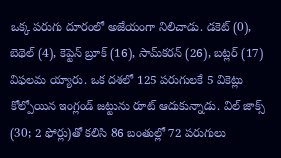ఒక్క పరుగు దూరంలో అజేయంగా నిలిచాడు. డకెట్‌ (0), బెథెల్‌ (4), కెప్టెన్‌ బ్రూక్‌ (16), సామ్‌కరన్‌ (26), బట్లర్‌ (17) విఫలమ య్యారు. ఒక దశలో 125 పరుగులకే 5 వికెట్లు కోల్పోయిన ఇంగ్లండ్‌ జట్టును రూట్‌ ఆదుకున్నాడు. విల్‌ జాక్స్‌ (30; 2 ఫోర్లు)తో కలిసి 86 బంతుల్లో 72 పరుగులు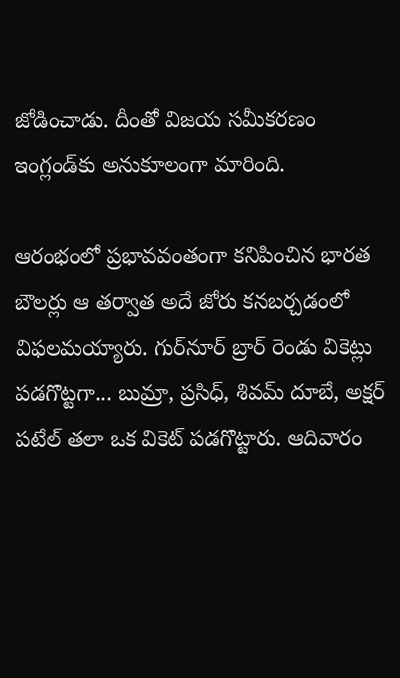జోడించాడు. దీంతో విజయ సమీకరణం ఇంగ్లండ్‌కు అనుకూలంగా మారింది.

ఆరంభంలో ప్రభావవంతంగా కనిపించిన భారత బౌలర్లు ఆ తర్వాత అదే జోరు కనబర్చడంలో విఫలమయ్యారు. గుర్‌నూర్‌ బ్రార్‌ రెండు వికెట్లు పడగొట్టగా... బుమ్రా, ప్రసిధ్, శివమ్‌ దూబే, అక్షర్‌ పటేల్‌ తలా ఒక వికెట్‌ పడగొట్టారు. ఆదివారం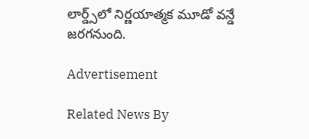లార్డ్స్‌లో నిర్ణయాత్మక మూడో వన్డే జరగనుంది.

Advertisement

Related News By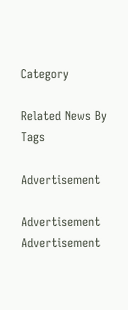Category

Related News By Tags

Advertisement

Advertisement
Advertisement